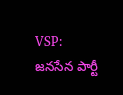VSP: జనసేన పార్టీ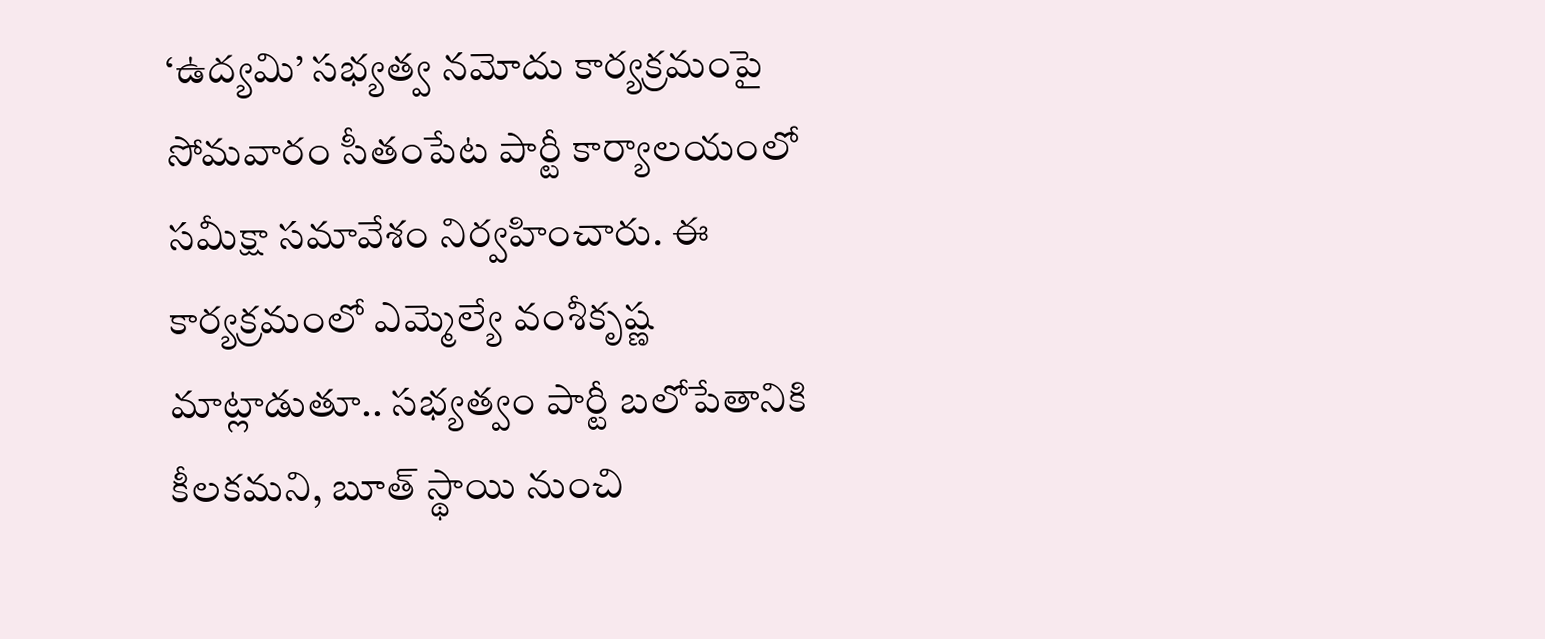‘ఉద్యమి’ సభ్యత్వ నమోదు కార్యక్రమంపై సోమవారం సీతంపేట పార్టీ కార్యాలయంలో సమీక్షా సమావేశం నిర్వహించారు. ఈ కార్యక్రమంలో ఎమ్మెల్యే వంశీకృష్ణ మాట్లాడుతూ.. సభ్యత్వం పార్టీ బలోపేతానికి కీలకమని, బూత్ స్థాయి నుంచి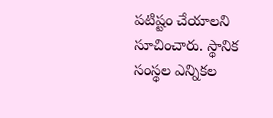పటిష్టం చేయాలని సూచించారు. స్థానిక సంస్థల ఎన్నికల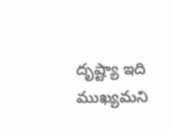దృష్ట్యా ఇది ముఖ్యమని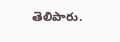తెలిపారు.